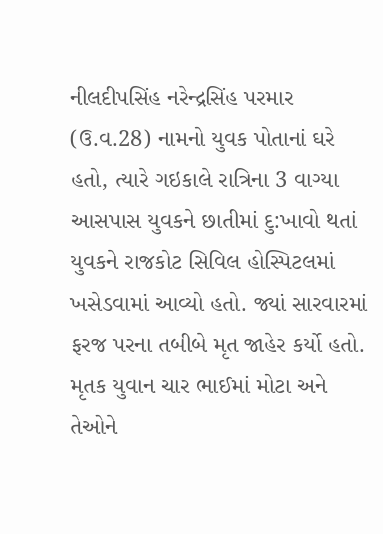નીલદીપસિંહ નરેન્દ્રસિંહ પરમાર (ઉ.વ.28) નામનો યુવક પોતાનાં ઘરે હતો, ત્યારે ગઇકાલે રાત્રિના 3 વાગ્યા આસપાસ યુવકને છાતીમાં દુ:ખાવો થતાં યુવકને રાજકોટ સિવિલ હોસ્પિટલમાં ખસેડવામાં આવ્યો હતો. જ્યાં સારવારમાં ફરજ પરના તબીબે મૃત જાહેર કર્યો હતો. મૃતક યુવાન ચાર ભાઈમાં મોટા અને તેઓને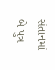સંતાનમાં બે પુત્ર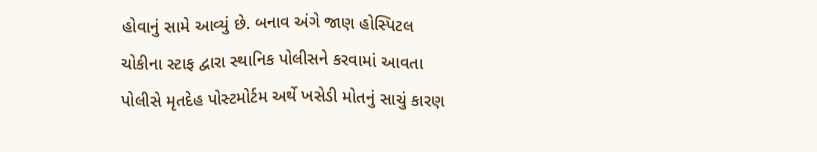હોવાનું સામે આવ્યું છે. બનાવ અંગે જાણ હોસ્પિટલ ચોકીના સ્ટાફ દ્વારા સ્થાનિક પોલીસને કરવામાં આવતા પોલીસે મૃતદેહ પોસ્ટમોર્ટમ અર્થે ખસેડી મોતનું સાચું કારણ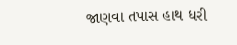જાણવા તપાસ હાથ ધરી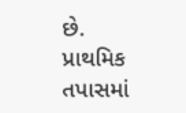છે. પ્રાથમિક તપાસમાં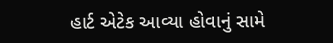હાર્ટ એટેક આવ્યા હોવાનું સામે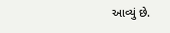આવ્યું છે.